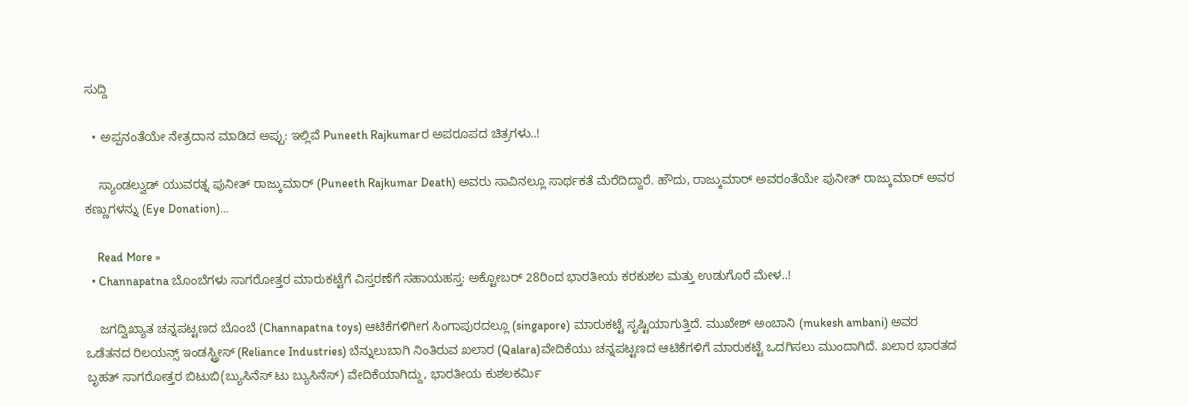ಸುದ್ದಿ

  • ಅಪ್ಪನಂತೆಯೇ ನೇತ್ರದಾನ ಮಾಡಿದ ಅಪ್ಪು: ಇಲ್ಲಿವೆ Puneeth Rajkumarರ ಅಪರೂಪದ ಚಿತ್ರಗಳು..!

    ಸ್ಯಾಂಡಲ್ವುಡ್ ಯುವರತ್ನ ಪುನೀತ್ ರಾಜ್ಕುಮಾರ್ (Puneeth Rajkumar Death) ಅವರು ಸಾವಿನಲ್ಲೂ ಸಾರ್ಥಕತೆ ಮೆರೆದಿದ್ದಾರೆ. ಹೌದು, ರಾಜ್ಕುಮಾರ್ ಅವರಂತೆಯೇ ಪುನೀತ್ ರಾಜ್ಕುಮಾರ್ ಅವರ ಕಣ್ಣುಗಳನ್ನು (Eye Donation)…

    Read More »
  • Channapatna ಬೊಂಬೆಗಳು ಸಾಗರೋತ್ತರ ಮಾರುಕಟ್ಟೆಗೆ ವಿಸ್ತರಣೆಗೆ ಸಹಾಯಹಸ್ತ: ಅಕ್ಟೋಬರ್ 28ರಿಂದ ಭಾರತೀಯ ಕರಕುಶಲ ಮತ್ತು ಉಡುಗೊರೆ ಮೇಳ..!

    ಜಗದ್ವಿಖ್ಯಾತ ಚನ್ನಪಟ್ಟಣದ ಬೊಂಬೆ (Channapatna toys) ಆಟಿಕೆಗಳಿಗೀಗ ಸಿಂಗಾಪುರದಲ್ಲೂ (singapore) ಮಾರುಕಟ್ಟೆ ಸೃಷ್ಟಿಯಾಗುತ್ತಿದೆ. ಮುಖೇಶ್ ಅಂಬಾನಿ (mukesh ambani) ಅವರ ಒಡೆತನದ ರಿಲಯನ್ಸ್ ಇಂಡಸ್ಟ್ರೀಸ್ (Reliance Industries) ಬೆನ್ನುಲುಬಾಗಿ ನಿಂತಿರುವ ಖಲಾರ (Qalara)ವೇದಿಕೆಯು ಚನ್ನಪಟ್ಟಣದ ಆಟಿಕೆಗಳಿಗೆ ಮಾರುಕಟ್ಟೆ ಒದಗಿಸಲು ಮುಂದಾಗಿದೆ. ಖಲಾರ ಭಾರತದ ಬೃಹತ್ ಸಾಗರೋತ್ತರ ಬಿಟುಬಿ(ಬ್ಯುಸಿನೆಸ್ ಟು ಬ್ಯುಸಿನೆಸ್) ವೇದಿಕೆಯಾಗಿದ್ದು, ಭಾರತೀಯ ಕುಶಲಕರ್ಮಿ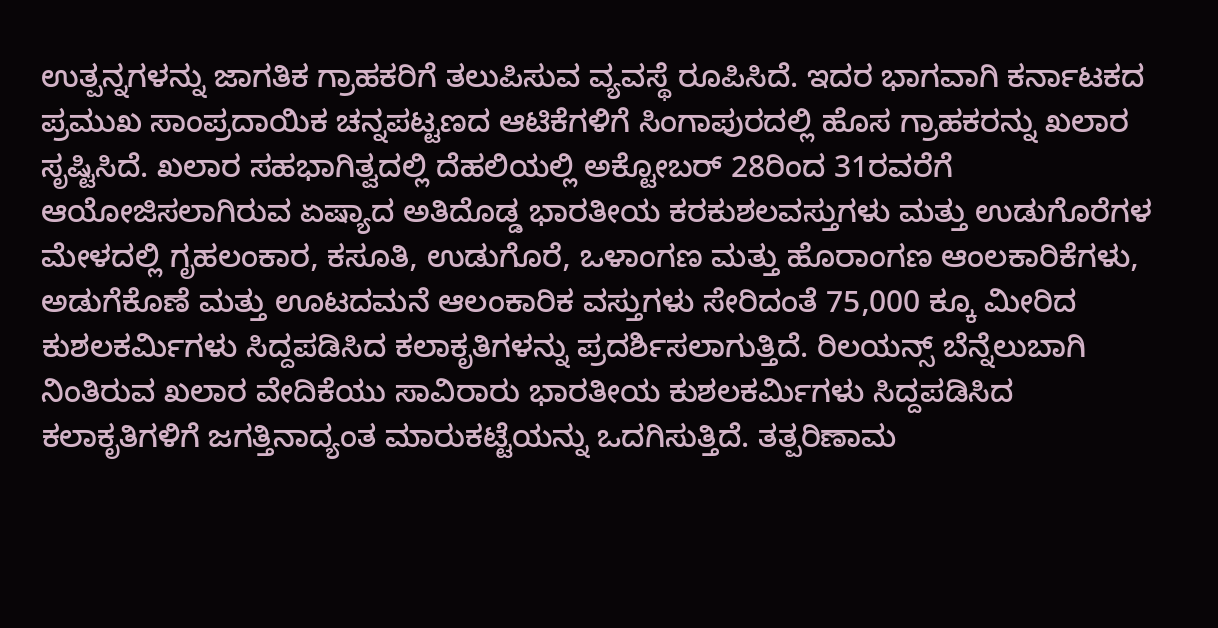ಉತ್ಪನ್ನಗಳನ್ನು ಜಾಗತಿಕ ಗ್ರಾಹಕರಿಗೆ ತಲುಪಿಸುವ ವ್ಯವಸ್ಥೆ ರೂಪಿಸಿದೆ. ಇದರ ಭಾಗವಾಗಿ ಕರ್ನಾಟಕದ ಪ್ರಮುಖ ಸಾಂಪ್ರದಾಯಿಕ ಚನ್ನಪಟ್ಟಣದ ಆಟಿಕೆಗಳಿಗೆ ಸಿಂಗಾಪುರದಲ್ಲಿ ಹೊಸ ಗ್ರಾಹಕರನ್ನು ಖಲಾರ ಸೃಷ್ಟಿಸಿದೆ. ಖಲಾರ ಸಹಭಾಗಿತ್ವದಲ್ಲಿ ದೆಹಲಿಯಲ್ಲಿ ಅಕ್ಟೋಬರ್ 28ರಿಂದ 31ರವರೆಗೆ ಆಯೋಜಿಸಲಾಗಿರುವ ಏಷ್ಯಾದ ಅತಿದೊಡ್ಡ ಭಾರತೀಯ ಕರಕುಶಲವಸ್ತುಗಳು ಮತ್ತು ಉಡುಗೊರೆಗಳ ಮೇಳದಲ್ಲಿ ಗೃಹಲಂಕಾರ, ಕಸೂತಿ, ಉಡುಗೊರೆ, ಒಳಾಂಗಣ ಮತ್ತು ಹೊರಾಂಗಣ ಆಂಲಕಾರಿಕೆಗಳು, ಅಡುಗೆಕೊಣೆ ಮತ್ತು ಊಟದಮನೆ ಆಲಂಕಾರಿಕ ವಸ್ತುಗಳು ಸೇರಿದಂತೆ 75,000 ಕ್ಕೂ ಮೀರಿದ ಕುಶಲಕರ್ಮಿಗಳು ಸಿದ್ದಪಡಿಸಿದ ಕಲಾಕೃತಿಗಳನ್ನು ಪ್ರದರ್ಶಿಸಲಾಗುತ್ತಿದೆ. ರಿಲಯನ್ಸ್ ಬೆನ್ನೆಲುಬಾಗಿ ನಿಂತಿರುವ ಖಲಾರ ವೇದಿಕೆಯು ಸಾವಿರಾರು ಭಾರತೀಯ ಕುಶಲಕರ್ಮಿಗಳು ಸಿದ್ದಪಡಿಸಿದ ಕಲಾಕೃತಿಗಳಿಗೆ ಜಗತ್ತಿನಾದ್ಯಂತ ಮಾರುಕಟ್ಟೆಯನ್ನು ಒದಗಿಸುತ್ತಿದೆ. ತತ್ಪರಿಣಾಮ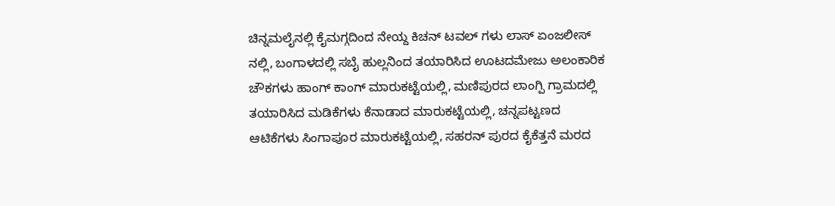ಚಿನ್ನಮಲೈನಲ್ಲಿ ಕೈಮಗ್ಗದಿಂದ ನೇಯ್ದ ಕಿಚನ್ ಟವಲ್ ಗಳು ಲಾಸ್ ಏಂಜಲೀಸ್ ನಲ್ಲಿ, ಬಂಗಾಳದಲ್ಲಿ ಸಬೈ ಹುಲ್ಲನಿಂದ ತಯಾರಿಸಿದ ಊಟದಮೇಜು ಅಲಂಕಾರಿಕ ಚೌಕಗಳು ಹಾಂಗ್ ಕಾಂಗ್ ಮಾರುಕಟ್ಟೆಯಲ್ಲಿ, ಮಣಿಪುರದ ಲಾಂಗ್ಪಿ ಗ್ರಾಮದಲ್ಲಿ ತಯಾರಿಸಿದ ಮಡಿಕೆಗಳು ಕೆನಾಡಾದ ಮಾರುಕಟ್ಟೆಯಲ್ಲಿ, ಚನ್ನಪಟ್ಟಣದ ಆಟಿಕೆಗಳು ಸಿಂಗಾಪೂರ ಮಾರುಕಟ್ಟೆಯಲ್ಲಿ, ಸಹರನ್ ಪುರದ ಕೈಕೆತ್ತನೆ ಮರದ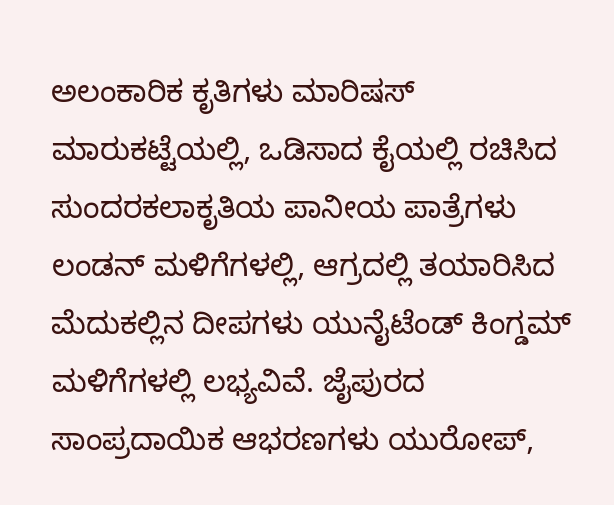ಅಲಂಕಾರಿಕ ಕೃತಿಗಳು ಮಾರಿಷಸ್ ಮಾರುಕಟ್ಟೆಯಲ್ಲಿ, ಒಡಿಸಾದ ಕೈಯಲ್ಲಿ ರಚಿಸಿದ ಸುಂದರಕಲಾಕೃತಿಯ ಪಾನೀಯ ಪಾತ್ರೆಗಳು ಲಂಡನ್ ಮಳಿಗೆಗಳಲ್ಲಿ, ಆಗ್ರದಲ್ಲಿ ತಯಾರಿಸಿದ ಮೆದುಕಲ್ಲಿನ ದೀಪಗಳು ಯುನೈಟೆಂಡ್ ಕಿಂಗ್ಡಮ್ ಮಳಿಗೆಗಳಲ್ಲಿ ಲಭ್ಯವಿವೆ. ಜೈಪುರದ ಸಾಂಪ್ರದಾಯಿಕ ಆಭರಣಗಳು ಯುರೋಪ್,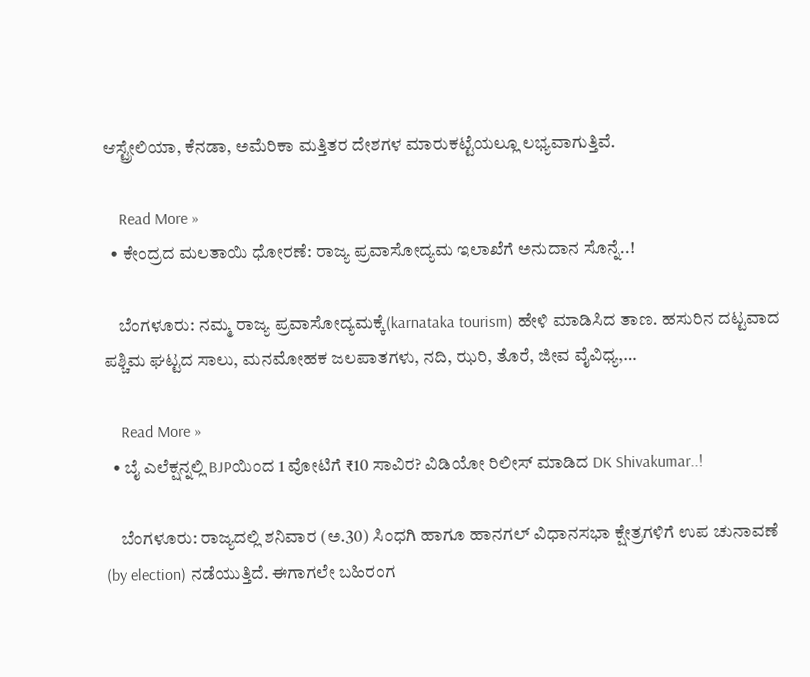ಆಸ್ಟ್ರೇಲಿಯಾ, ಕೆನಡಾ, ಅಮೆರಿಕಾ ಮತ್ತಿತರ ದೇಶಗಳ ಮಾರುಕಟ್ಟೆಯಲ್ಲೂ ಲಭ್ಯವಾಗುತ್ತಿವೆ.

    Read More »
  • ಕೇಂದ್ರದ ಮಲತಾಯಿ ಧೋರಣೆ: ರಾಜ್ಯ ಪ್ರವಾಸೋದ್ಯಮ ಇಲಾಖೆಗೆ ಅನುದಾನ ಸೊನ್ನೆ..!

    ಬೆಂಗಳೂರು: ನಮ್ಮ ರಾಜ್ಯ ಪ್ರವಾಸೋದ್ಯಮಕ್ಕೆ(karnataka tourism) ಹೇಳಿ ಮಾಡಿಸಿದ ತಾಣ. ಹಸುರಿನ ದಟ್ಟವಾದ ಪಶ್ಚಿಮ ಘಟ್ಟದ ಸಾಲು, ಮನಮೋಹಕ ಜಲಪಾತಗಳು, ನದಿ, ಝರಿ, ತೊರೆ, ಜೀವ ವೈವಿಧ್ಯ,…

    Read More »
  • ಬೈ ಎಲೆಕ್ಷನ್ನಲ್ಲಿ BJPಯಿಂದ 1 ವೋಟಿಗೆ ₹10 ಸಾವಿರ? ವಿಡಿಯೋ ರಿಲೀಸ್ ಮಾಡಿದ DK Shivakumar..!

    ಬೆಂಗಳೂರು: ರಾಜ್ಯದಲ್ಲಿ ಶನಿವಾರ (ಅ.30) ಸಿಂಧಗಿ ಹಾಗೂ ಹಾನಗಲ್ ವಿಧಾನಸಭಾ ಕ್ಷೇತ್ರಗಳಿಗೆ ಉಪ ಚುನಾವಣೆ (by election) ನಡೆಯುತ್ತಿದೆ. ಈಗಾಗಲೇ ಬಹಿರಂಗ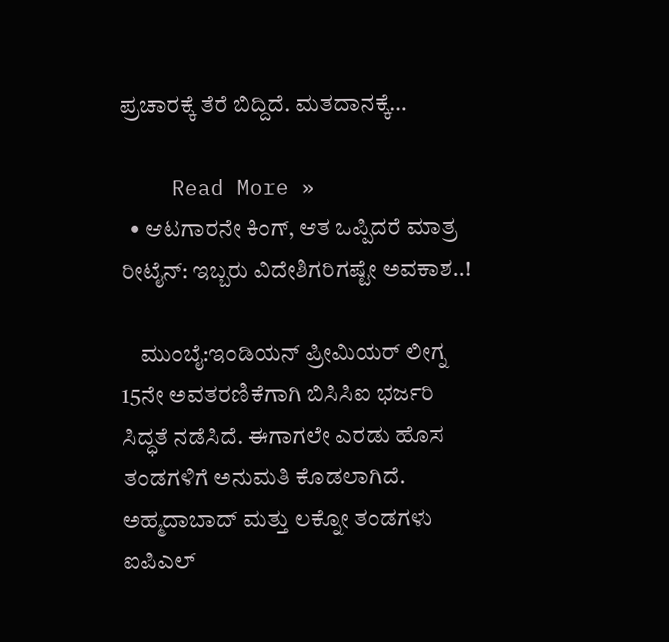ಪ್ರಚಾರಕ್ಕೆ ತೆರೆ ಬಿದ್ದಿದೆ. ಮತದಾನಕ್ಕೆ…

    Read More »
  • ಆಟಗಾರನೇ ಕಿಂಗ್, ಆತ ಒಪ್ಪಿದರೆ ಮಾತ್ರ ರೀಟೈನ್: ಇಬ್ಬರು ವಿದೇಶಿಗರಿಗಷ್ಟೇ ಅವಕಾಶ..!

    ಮುಂಬೈ:ಇಂಡಿಯನ್ ಪ್ರೀಮಿಯರ್ ಲೀಗ್ನ 15ನೇ ಅವತರಣಿಕೆಗಾಗಿ ಬಿಸಿಸಿಐ ಭರ್ಜರಿ ಸಿದ್ಧತೆ ನಡೆಸಿದೆ. ಈಗಾಗಲೇ ಎರಡು ಹೊಸ ತಂಡಗಳಿಗೆ ಅನುಮತಿ ಕೊಡಲಾಗಿದೆ. ಅಹ್ಮದಾಬಾದ್ ಮತ್ತು ಲಕ್ನೋ ತಂಡಗಳು ಐಪಿಎಲ್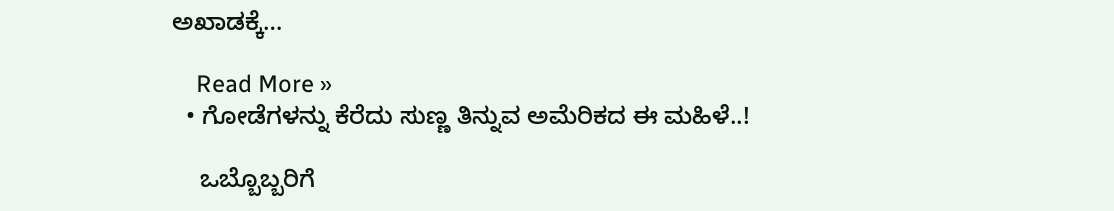ಅಖಾಡಕ್ಕೆ…

    Read More »
  • ಗೋಡೆಗಳನ್ನು ಕೆರೆದು ಸುಣ್ಣ ತಿನ್ನುವ ಅಮೆರಿಕದ ಈ ಮಹಿಳೆ..!

    ಒಬ್ಬೊಬ್ಬರಿಗೆ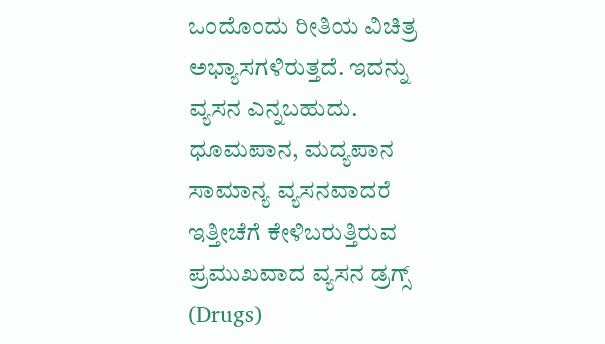ಒಂದೊಂದು ರೀತಿಯ ವಿಚಿತ್ರ ಅಭ್ಯಾಸಗಳಿರುತ್ತದೆ. ಇದನ್ನು ವ್ಯಸನ ಎನ್ನಬಹುದು. ಧೂಮಪಾನ, ಮದ್ಯಪಾನ ಸಾಮಾನ್ಯ ವ್ಯಸನವಾದರೆ ಇತ್ತೀಚೆಗೆ ಕೇಳಿಬರುತ್ತಿರುವ ಪ್ರಮುಖವಾದ ವ್ಯಸನ ಡ್ರಗ್ಸ್ (Drugs)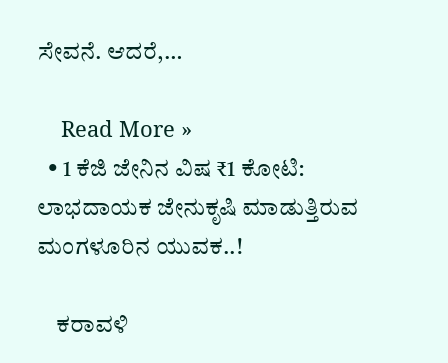ಸೇವನೆ. ಆದರೆ,…

    Read More »
  • 1 ಕೆಜಿ ಜೇನಿನ ವಿಷ ₹1 ಕೋಟಿ: ಲಾಭದಾಯಕ ಜೇನುಕೃಷಿ ಮಾಡುತ್ತಿರುವ ಮಂಗಳೂರಿನ ಯುವಕ..!

    ಕರಾವಳಿ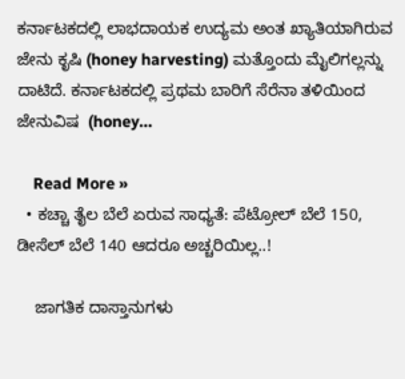ಕರ್ನಾಟಕದಲ್ಲಿ ಲಾಭದಾಯಕ ಉದ್ಯಮ ಅಂತ ಖ್ಯಾತಿಯಾಗಿರುವ ಜೇನು ಕೃಷಿ (honey harvesting) ಮತ್ತೊಂದು ಮೈಲಿಗಲ್ಲನ್ನು ದಾಟಿದೆ. ಕರ್ನಾಟಕದಲ್ಲಿ ಪ್ರಥಮ ಬಾರಿಗೆ ಸೆರೆನಾ ತಳಿಯಿಂದ ಜೇನುವಿಷ  (honey…

    Read More »
  • ಕಚ್ಚಾ ತೈಲ ಬೆಲೆ ಏರುವ ಸಾಧ್ಯತೆ: ಪೆಟ್ರೋಲ್ ಬೆಲೆ 150, ಡೀಸೆಲ್ ಬೆಲೆ 140 ಆದರೂ ಅಚ್ಚರಿಯಿಲ್ಲ..!

    ಜಾಗತಿಕ ದಾಸ್ತಾನುಗಳು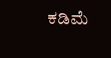ಕಡಿಮೆ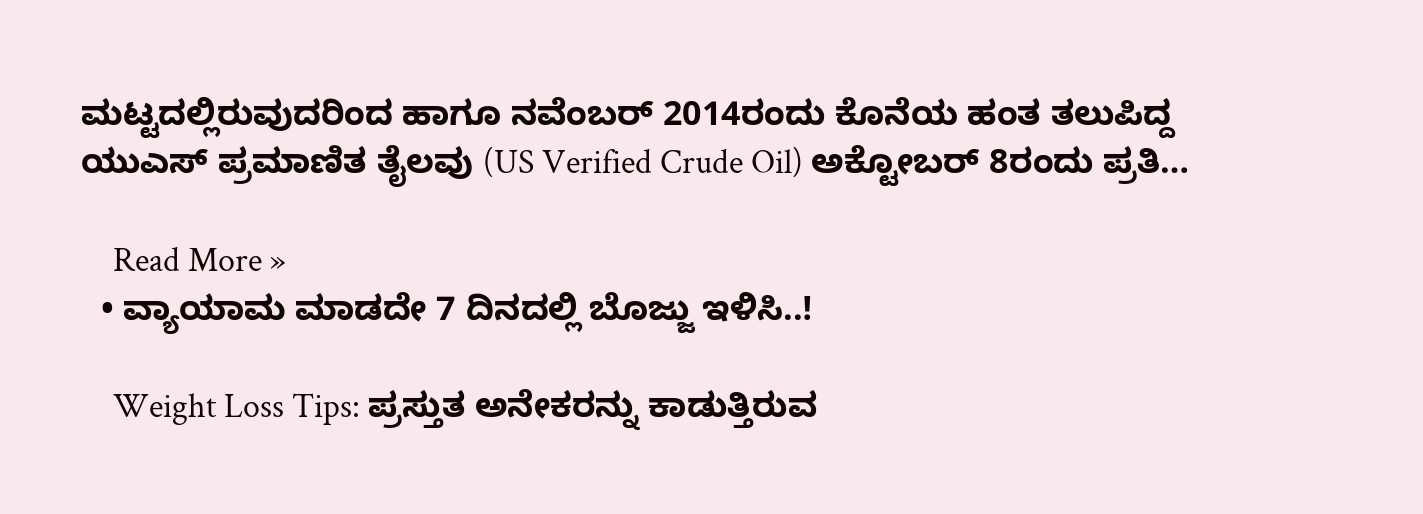ಮಟ್ಟದಲ್ಲಿರುವುದರಿಂದ ಹಾಗೂ ನವೆಂಬರ್ 2014ರಂದು ಕೊನೆಯ ಹಂತ ತಲುಪಿದ್ದ ಯುಎಸ್ ಪ್ರಮಾಣಿತ ತೈಲವು (US Verified Crude Oil) ಅಕ್ಟೋಬರ್ 8ರಂದು ಪ್ರತಿ…

    Read More »
  • ವ್ಯಾಯಾಮ ಮಾಡದೇ 7 ದಿನದಲ್ಲಿ ಬೊಜ್ಜು ಇಳಿಸಿ..!

    Weight Loss Tips: ಪ್ರಸ್ತುತ ಅನೇಕರನ್ನು ಕಾಡುತ್ತಿರುವ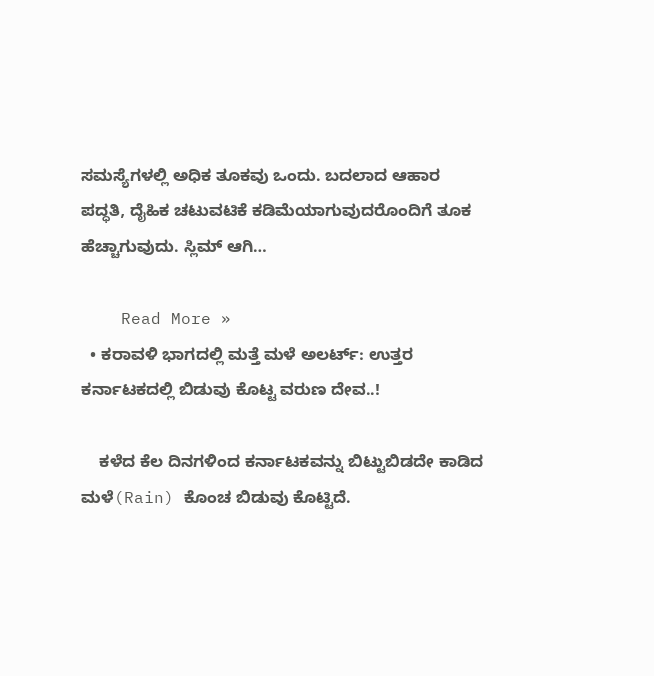ಸಮಸ್ಯೆಗಳಲ್ಲಿ ಅಧಿಕ ತೂಕವು ಒಂದು. ಬದಲಾದ ಆಹಾರ ಪದ್ಧತಿ, ದೈಹಿಕ ಚಟುವಟಿಕೆ ಕಡಿಮೆಯಾಗುವುದರೊಂದಿಗೆ ತೂಕ ಹೆಚ್ಚಾಗುವುದು. ಸ್ಲಿಮ್ ಆಗಿ…

    Read More »
  • ಕರಾವಳಿ ಭಾಗದಲ್ಲಿ ಮತ್ತೆ ಮಳೆ ಅಲರ್ಟ್: ಉತ್ತರ ಕರ್ನಾಟಕದಲ್ಲಿ ಬಿಡುವು ಕೊಟ್ಟ ವರುಣ ದೇವ..!

    ಕಳೆದ ಕೆಲ ದಿನಗಳಿಂದ ಕರ್ನಾಟಕವನ್ನು ಬಿಟ್ಟುಬಿಡದೇ ಕಾಡಿದ ಮಳೆ(Rain) ಕೊಂಚ ಬಿಡುವು ಕೊಟ್ಟಿದೆ.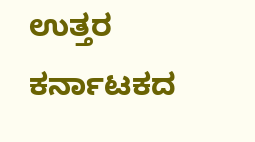ಉತ್ತರ ಕರ್ನಾಟಕದ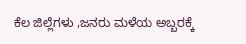ಕೆಲ ಜಿಲ್ಲೆಗಳು ,ಜನರು ಮಳೆಯ ಅಬ್ಬರಕ್ಕೆ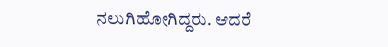ನಲುಗಿಹೋಗಿದ್ದರು. ಆದರೆ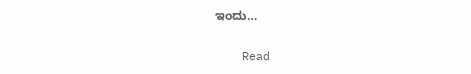ಇಂದು…

    Read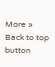More »
Back to top button